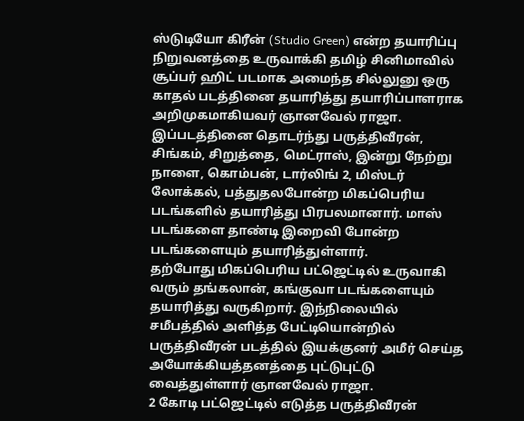ஸ்டுடியோ கிரீன் (Studio Green) என்ற தயாரிப்பு நிறுவனத்தை உருவாக்கி தமிழ் சினிமாவில் சூப்பர் ஹிட் படமாக அமைந்த சில்லுனு ஒரு காதல் படத்தினை தயாரித்து தயாரிப்பாளராக அறிமுகமாகியவர் ஞானவேல் ராஜா.
இப்படத்தினை தொடர்ந்து பருத்திவீரன், சிங்கம், சிறுத்தை, மெட்ராஸ், இன்று நேற்று நாளை, கொம்பன், டார்லிங் 2, மிஸ்டர் லோக்கல், பத்துதலபோன்ற மிகப்பெரிய படங்களில் தயாரித்து பிரபலமானார். மாஸ் படங்களை தாண்டி இறைவி போன்ற படங்களையும் தயாரித்துள்ளார்.
தற்போது மிகப்பெரிய பட்ஜெட்டில் உருவாகி வரும் தங்கலான், கங்குவா படங்களையும் தயாரித்து வருகிறார். இந்நிலையில் சமீபத்தில் அளித்த பேட்டியொன்றில் பருத்திவீரன் படத்தில் இயக்குனர் அமீர் செய்த அயோக்கியத்தனத்தை புட்டுபுட்டு வைத்துள்ளார் ஞானவேல் ராஜா.
2 கோடி பட்ஜெட்டில் எடுத்த பருத்திவீரன்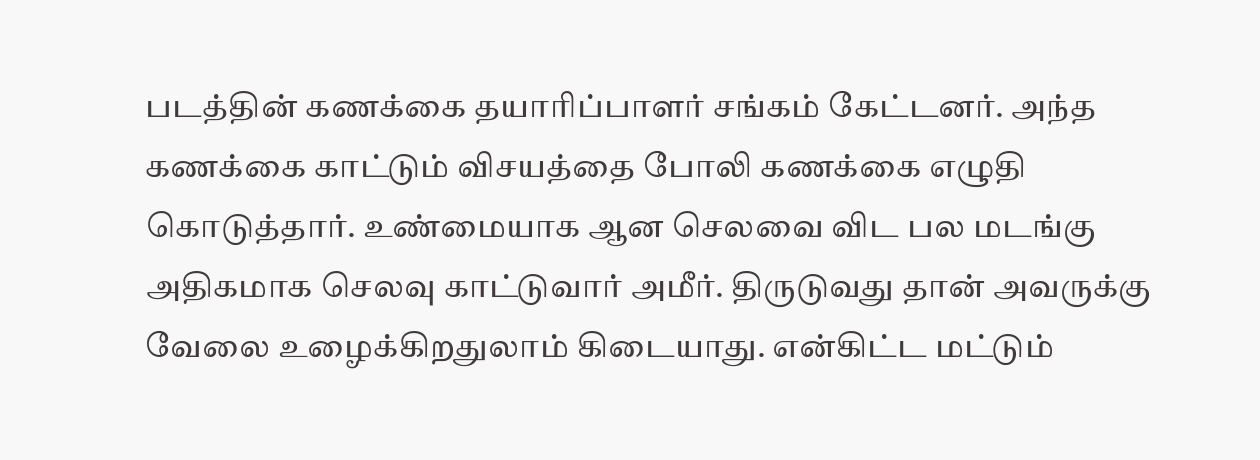படத்தின் கணக்கை தயாரிப்பாளர் சங்கம் கேட்டனர். அந்த கணக்கை காட்டும் விசயத்தை போலி கணக்கை எழுதி கொடுத்தார். உண்மையாக ஆன செலவை விட பல மடங்கு அதிகமாக செலவு காட்டுவார் அமீர். திருடுவது தான் அவருக்கு வேலை உழைக்கிறதுலாம் கிடையாது. என்கிட்ட மட்டும்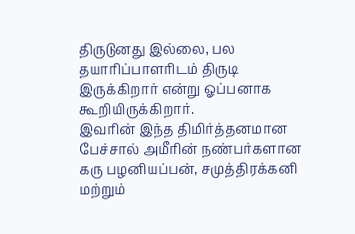திருடுனது இல்லை, பல தயாரிப்பாளரிடம் திருடி இருக்கிறார் என்று ஓப்பனாக கூறியிருக்கிறார்.
இவரின் இந்த திமிர்த்தனமான பேச்சால் அமீரின் நண்பர்களான கரு பழனியப்பன், சமுத்திரக்கனி மற்றும்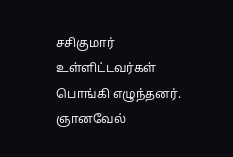சசிகுமார் உள்ளிட்டவர்கள் பொங்கி எழுந்தனர். ஞானவேல்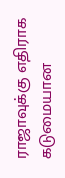ராஜாவுக்கு எதிராக கடுமையான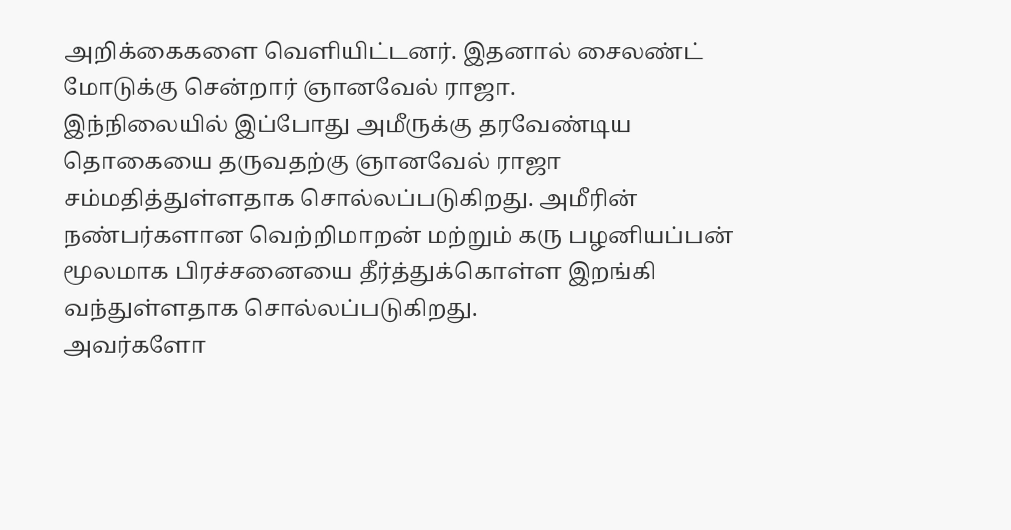அறிக்கைகளை வெளியிட்டனர். இதனால் சைலண்ட் மோடுக்கு சென்றார் ஞானவேல் ராஜா.
இந்நிலையில் இப்போது அமீருக்கு தரவேண்டிய தொகையை தருவதற்கு ஞானவேல் ராஜா சம்மதித்துள்ளதாக சொல்லப்படுகிறது. அமீரின் நண்பர்களான வெற்றிமாறன் மற்றும் கரு பழனியப்பன் மூலமாக பிரச்சனையை தீர்த்துக்கொள்ள இறங்கி வந்துள்ளதாக சொல்லப்படுகிறது.
அவர்களோ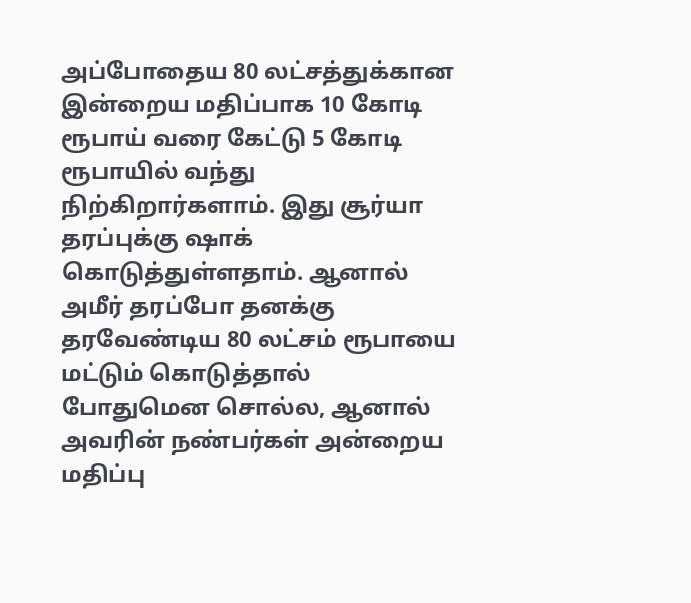அப்போதைய 80 லட்சத்துக்கான இன்றைய மதிப்பாக 10 கோடி ரூபாய் வரை கேட்டு 5 கோடி ரூபாயில் வந்து நிற்கிறார்களாம். இது சூர்யா தரப்புக்கு ஷாக் கொடுத்துள்ளதாம். ஆனால் அமீர் தரப்போ தனக்கு தரவேண்டிய 80 லட்சம் ரூபாயை மட்டும் கொடுத்தால் போதுமென சொல்ல, ஆனால் அவரின் நண்பர்கள் அன்றைய மதிப்பு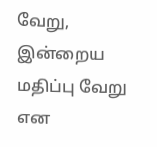வேறு, இன்றைய மதிப்பு வேறு என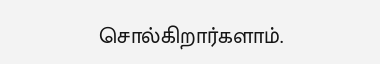சொல்கிறார்களாம்.